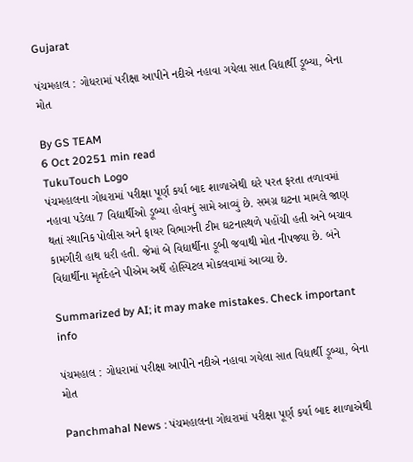Gujarat

પંચમહાલ : ગોધરામાં પરીક્ષા આપીને નદીએ નહાવા ગયેલા સાત વિદ્યાર્થી ડૂબ્યા, બેના મોત

By GS TEAM
6 Oct 20251 min read
TukuTouch Logo
પંચમહાલના ગોધરામાં પરીક્ષા પૂર્ણ કર્યા બાદ શાળાએથી ઘરે પરત ફરતા તળાવમાં નહાવા પડેલા 7 વિદ્યાર્થીઓ ડૂબ્યા હોવાનું સામે આવ્યું છે. સમગ્ર ઘટના મામલે જાણ થતાં સ્થાનિક પોલીસ અને ફાયર વિભાગની ટીમ ઘટનાસ્થળે પહોંચી હતી અને બચાવ કામગીરી હાથ ધરી હતી. જેમાં બે વિદ્યાર્થીના ડૂબી જવાથી મોત નીપજ્યા છે. બંને વિદ્યાર્થીના મૃતદેહને પીએમ અર્થે હોસ્પિટલ મોકલવામાં આવ્યા છે.

Summarized by AI; it may make mistakes. Check important info

પંચમહાલ : ગોધરામાં પરીક્ષા આપીને નદીએ નહાવા ગયેલા સાત વિદ્યાર્થી ડૂબ્યા, બેના મોત

Panchmahal News : પંચમહાલના ગોધરામાં પરીક્ષા પૂર્ણ કર્યા બાદ શાળાએથી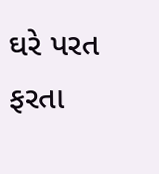ઘરે પરત ફરતા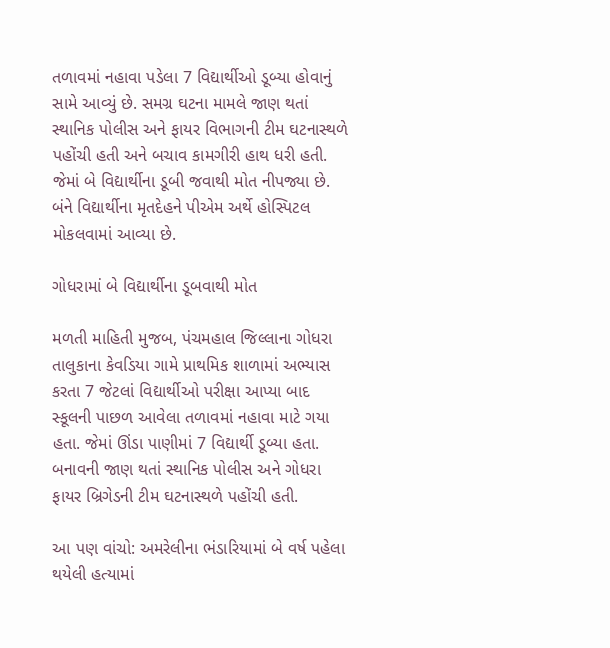તળાવમાં નહાવા પડેલા 7 વિદ્યાર્થીઓ ડૂબ્યા હોવાનું સામે આવ્યું છે. સમગ્ર ઘટના મામલે જાણ થતાં સ્થાનિક પોલીસ અને ફાયર વિભાગની ટીમ ઘટનાસ્થળે પહોંચી હતી અને બચાવ કામગીરી હાથ ધરી હતી. જેમાં બે વિદ્યાર્થીના ડૂબી જવાથી મોત નીપજ્યા છે. બંને વિદ્યાર્થીના મૃતદેહને પીએમ અર્થે હોસ્પિટલ મોકલવામાં આવ્યા છે.

ગોધરામાં બે વિદ્યાર્થીના ડૂબવાથી મોત

મળતી માહિતી મુજબ, પંચમહાલ જિલ્લાના ગોધરા તાલુકાના કેવડિયા ગામે પ્રાથમિક શાળામાં અભ્યાસ કરતા 7 જેટલાં વિદ્યાર્થીઓ પરીક્ષા આપ્યા બાદ સ્કૂલની પાછળ આવેલા તળાવમાં નહાવા માટે ગયા હતા. જેમાં ઊંડા પાણીમાં 7 વિદ્યાર્થી ડૂબ્યા હતા. બનાવની જાણ થતાં સ્થાનિક પોલીસ અને ગોધરા ફાયર બ્રિગેડની ટીમ ઘટનાસ્થળે પહોંચી હતી.

આ પણ વાંચો: અમરેલીના ભંડારિયામાં બે વર્ષ પહેલા થયેલી હત્યામાં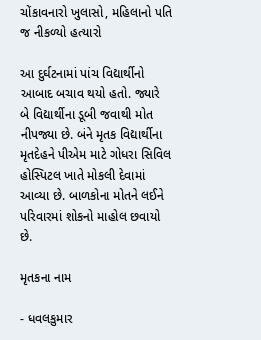ચોંકાવનારો ખુલાસો, મહિલાનો પતિ જ નીકળ્યો હત્યારો

આ દુર્ઘટનામાં પાંચ વિદ્યાર્થીનો આબાદ બચાવ થયો હતો. જ્યારે બે વિદ્યાર્થીના ડૂબી જવાથી મોત નીપજ્યા છે. બંને મૃતક વિદ્યાર્થીના મૃતદેહને પીએમ માટે ગોધરા સિવિલ હોસ્પિટલ ખાતે મોકલી દેવામાં આવ્યા છે. બાળકોના મોતને લઈને પરિવારમાં શોકનો માહોલ છવાયો છે.

મૃતકના નામ

- ધવલકુમાર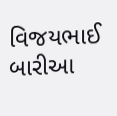વિજયભાઈ બારીઆ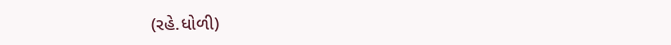(રહે.ધોળી)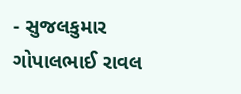- સુજલકુમાર ગોપાલભાઈ રાવલ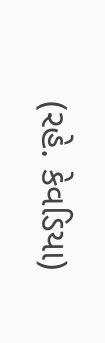(રહે. કેવડિયા)